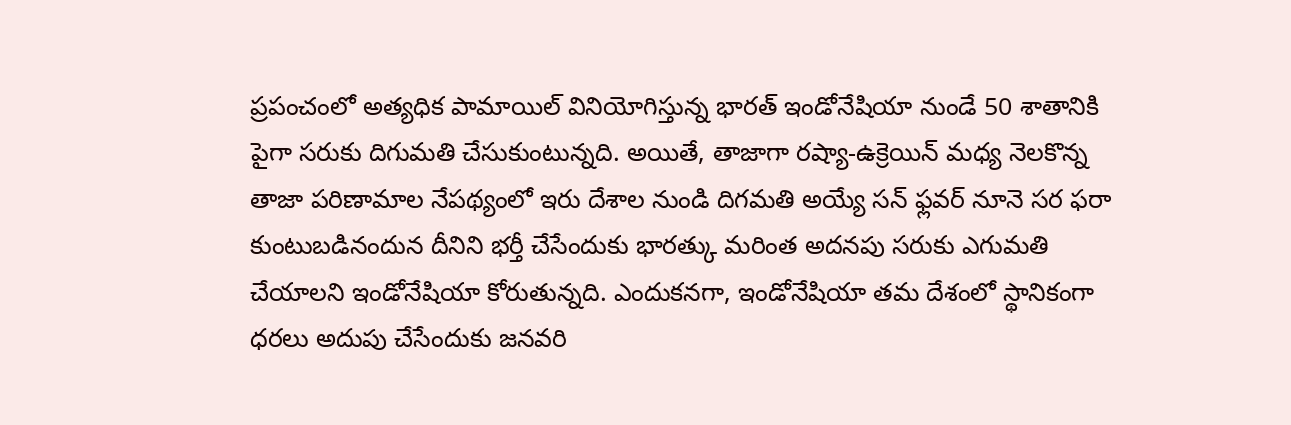ప్రపంచంలో అత్యధిక పామాయిల్ వినియోగిస్తున్న భారత్ ఇండోనేషియా నుండే 50 శాతానికి పైగా సరుకు దిగుమతి చేసుకుంటున్నది. అయితే, తాజాగా రష్యా-ఉక్రెయిన్ మధ్య నెలకొన్న తాజా పరిణామాల నేపథ్యంలో ఇరు దేశాల నుండి దిగమతి అయ్యే సన్ ఫ్లవర్ నూనె సర ఫరా కుంటుబడినందున దీనిని భర్తీ చేసేందుకు భారత్కు మరింత అదనపు సరుకు ఎగుమతి చేయాలని ఇండోనేషియా కోరుతున్నది. ఎందుకనగా, ఇండోనేషియా తమ దేశంలో స్థానికంగా ధరలు అదుపు చేసేందుకు జనవరి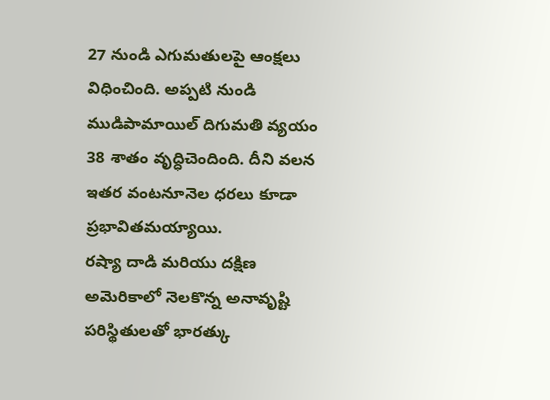27 నుండి ఎగుమతులపై ఆంక్షలు విధించింది. అప్పటి నుండి ముడిపామాయిల్ దిగుమతి వ్యయం 38 శాతం వృద్ధిచెందింది. దీని వలన ఇతర వంటనూనెల ధరలు కూడా ప్రభావితమయ్యాయి.
రష్యా దాడి మరియు దక్షిణ అమెరికాలో నెలకొన్న అనావృష్టి పరిస్థితులతో భారత్కు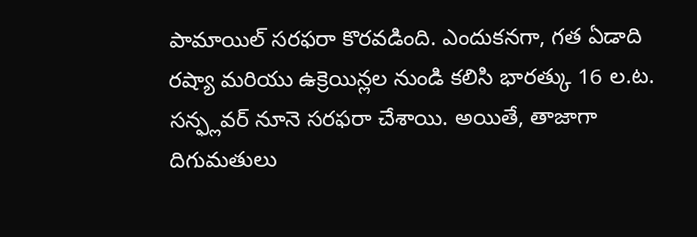పామాయిల్ సరఫరా కొరవడింది. ఎందుకనగా, గత ఏడాది రష్యా మరియు ఉక్రెయిన్లల నుండి కలిసి భారత్కు 16 ల.ట. సన్ఫ్లవర్ నూనె సరఫరా చేశాయి. అయితే, తాజాగా దిగుమతులు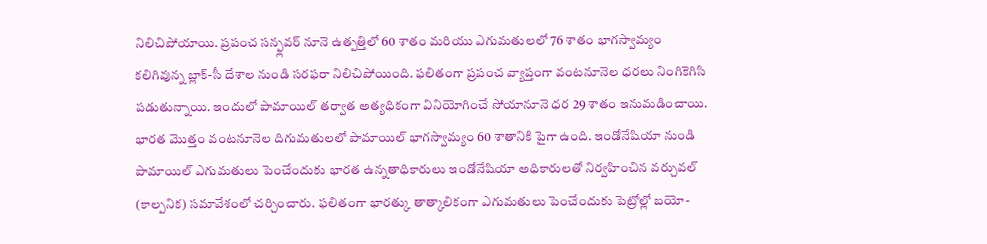నిలిచిపోయాయి. ప్రపంచ సన్ఫ్లవర్ నూనె ఉత్పత్తిలో 60 శాతం మరియు ఎగుమతులలో 76 శాతం భాగస్వామ్యం కలిగివున్న బ్లాక్-సీ దేశాల నుండి సరఫరా నిలిచిపోయింది. ఫలితంగా ప్రపంచ వ్యాప్తంగా వంటనూనెల ధరలు నింగికెగిసి పడుతున్నాయి. ఇందులో పామాయిల్ తర్వాత అత్యధికంగా వినియోగించే సోయానూనె ధర 29 శాతం ఇనుమడించాయి.
భారత మొత్తం వంటనూనెల దిగుమతులలో పామాయిల్ భాగస్వామ్యం 60 శాతానికి పైగా ఉంది. ఇండోనేషియా నుండి పామాయిల్ ఎగుమతులు పెంచేందుకు భారత ఉన్నతాధికారులు ఇండోనేషియా అధికారులతో నిర్వహించిన వర్చువల్ (కాల్పనిక) సమావేశంలో చర్చించారు. ఫలితంగా భారత్కు తాత్కాలికంగా ఎగుమతులు పెంచేందుకు పెట్రోల్లో బయో-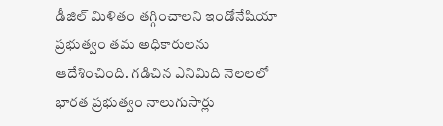డీజిల్ మిళితం తగ్గించాలని ఇండోనేషియా ప్రభుత్వం తమ అధికారులను ఆదేశించింది. గడిచిన ఎనిమిది నెలలలో భారత ప్రభుత్వం నాలుగుసార్లు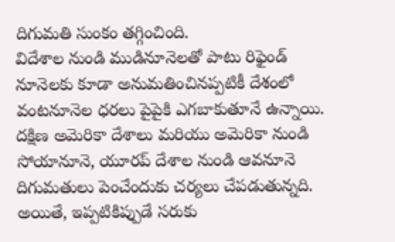దిగుమతి సుంకం తగ్గించింది.
విదేశాల నుండి ముడినూనెలతో పాటు రిఫైండ్ నూనెలకు కూడా అనుమతించినప్పటికీ దేశంలో వంటనూనెల ధరలు పైపైకి ఎగబాకుతూనే ఉన్నాయి. దక్షిణ అమెరికా దేశాలు మరియు అమెరికా నుండి సోయానూనె, యూరప్ దేశాల నుండి ఆవనూనె దిగుమతులు పెంచేందుకు చర్యలు చేపడుతున్నది. అయితే, ఇప్పటికిప్పుడే సరుకు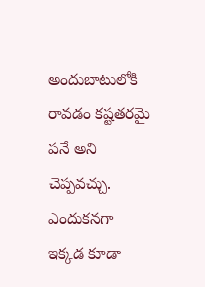అందుబాటులోకి రావడం కష్టతరమై పనే అని చెప్పవచ్చు. ఎందుకనగా ఇక్కడ కూడా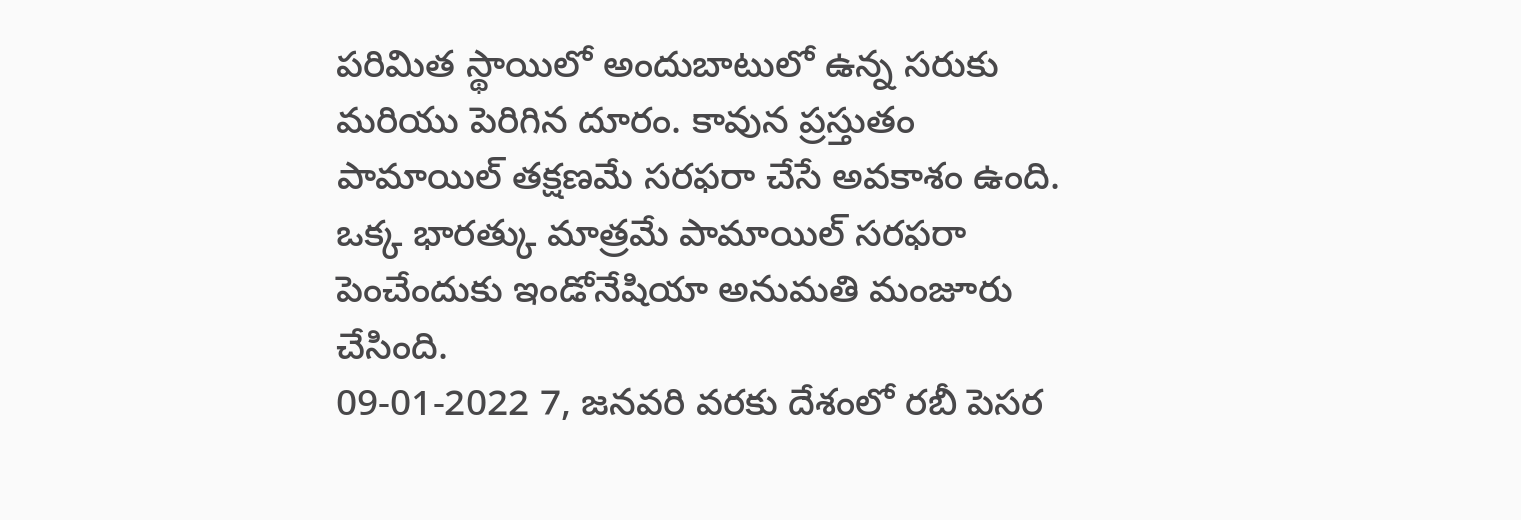పరిమిత స్థాయిలో అందుబాటులో ఉన్న సరుకు మరియు పెరిగిన దూరం. కావున ప్రస్తుతం పామాయిల్ తక్షణమే సరఫరా చేసే అవకాశం ఉంది. ఒక్క భారత్కు మాత్రమే పామాయిల్ సరఫరా పెంచేందుకు ఇండోనేషియా అనుమతి మంజూరు చేసింది.
09-01-2022 7, జనవరి వరకు దేశంలో రబీ పెసర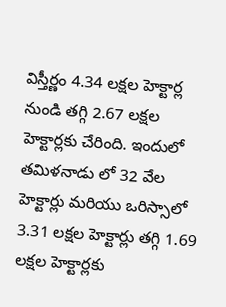విస్తీర్ణం 4.34 లక్షల హెక్టార్ల నుండి తగ్గి 2.67 లక్షల హెక్టార్లకు చేరింది. ఇందులో తమిళనాడు లో 32 వేల హెక్టార్లు మరియు ఒరిస్సాలో 3.31 లక్షల హెక్టార్లు తగ్గి 1.69 లక్షల హెక్టార్లకు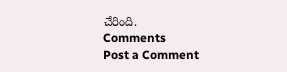చేరింది.
Comments
Post a Comment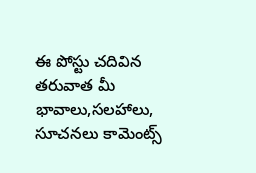ఈ పోస్టు చదివిన తరువాత మీ భావాలు,సలహాలు, సూచనలు కామెంట్స్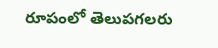రూపంలో తెలుపగలరు